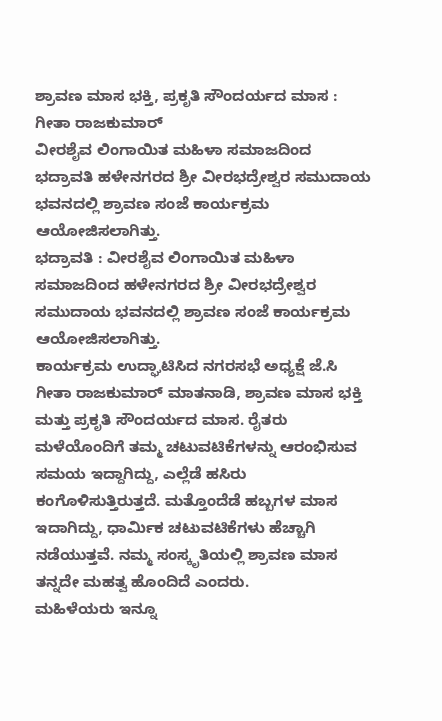ಶ್ರಾವಣ ಮಾಸ ಭಕ್ತಿ, ಪ್ರಕೃತಿ ಸೌಂದರ್ಯದ ಮಾಸ : ಗೀತಾ ರಾಜಕುಮಾರ್
ವೀರಶೈವ ಲಿಂಗಾಯಿತ ಮಹಿಳಾ ಸಮಾಜದಿಂದ ಭದ್ರಾವತಿ ಹಳೇನಗರದ ಶ್ರೀ ವೀರಭದ್ರೇಶ್ವರ ಸಮುದಾಯ ಭವನದಲ್ಲಿ ಶ್ರಾವಣ ಸಂಜೆ ಕಾರ್ಯಕ್ರಮ ಆಯೋಜಿಸಲಾಗಿತ್ತು.
ಭದ್ರಾವತಿ : ವೀರಶೈವ ಲಿಂಗಾಯಿತ ಮಹಿಳಾ ಸಮಾಜದಿಂದ ಹಳೇನಗರದ ಶ್ರೀ ವೀರಭದ್ರೇಶ್ವರ ಸಮುದಾಯ ಭವನದಲ್ಲಿ ಶ್ರಾವಣ ಸಂಜೆ ಕಾರ್ಯಕ್ರಮ ಆಯೋಜಿಸಲಾಗಿತ್ತು.
ಕಾರ್ಯಕ್ರಮ ಉದ್ಘಾಟಿಸಿದ ನಗರಸಭೆ ಅಧ್ಯಕ್ಷೆ ಜೆ.ಸಿ ಗೀತಾ ರಾಜಕುಮಾರ್ ಮಾತನಾಡಿ, ಶ್ರಾವಣ ಮಾಸ ಭಕ್ತಿ ಮತ್ತು ಪ್ರಕೃತಿ ಸೌಂದರ್ಯದ ಮಾಸ. ರೈತರು ಮಳೆಯೊಂದಿಗೆ ತಮ್ಮ ಚಟುವಟಿಕೆಗಳನ್ನು ಆರಂಭಿಸುವ ಸಮಯ ಇದ್ದಾಗಿದ್ದು, ಎಲ್ಲೆಡೆ ಹಸಿರು ಕಂಗೊಳಿಸುತ್ತಿರುತ್ತದೆ. ಮತ್ತೊಂದೆಡೆ ಹಬ್ಬಗಳ ಮಾಸ ಇದಾಗಿದ್ದು, ಧಾರ್ಮಿಕ ಚಟುವಟಿಕೆಗಳು ಹೆಚ್ಚಾಗಿ ನಡೆಯುತ್ತವೆ. ನಮ್ಮ ಸಂಸ್ಕೃತಿಯಲ್ಲಿ ಶ್ರಾವಣ ಮಾಸ ತನ್ನದೇ ಮಹತ್ವ ಹೊಂದಿದೆ ಎಂದರು.
ಮಹಿಳೆಯರು ಇನ್ನೂ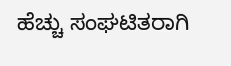ಹೆಚ್ಚು ಸಂಘಟಿತರಾಗಿ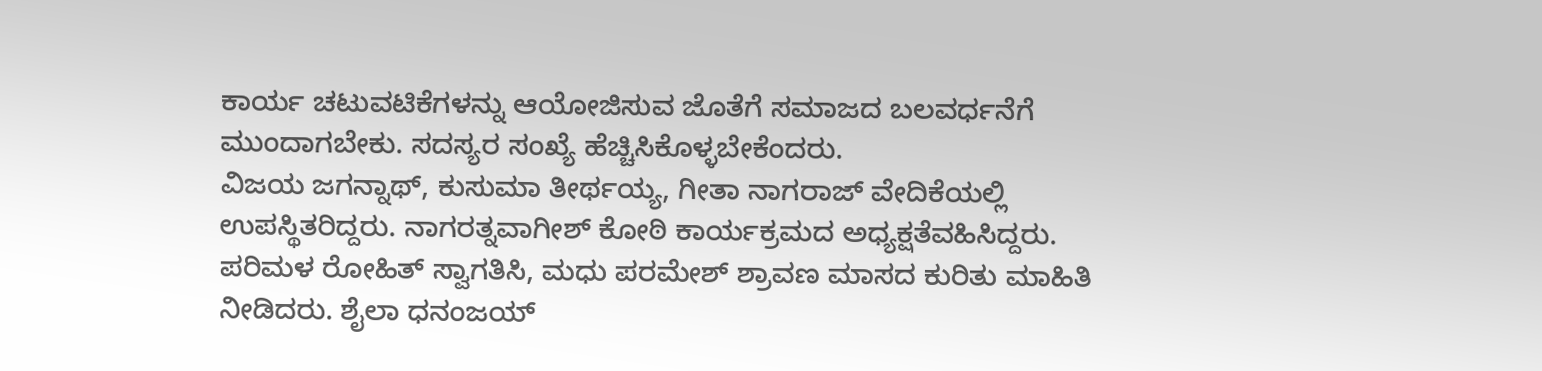ಕಾರ್ಯ ಚಟುವಟಿಕೆಗಳನ್ನು ಆಯೋಜಿಸುವ ಜೊತೆಗೆ ಸಮಾಜದ ಬಲವರ್ಧನೆಗೆ ಮುಂದಾಗಬೇಕು. ಸದಸ್ಯರ ಸಂಖ್ಯೆ ಹೆಚ್ಚಿಸಿಕೊಳ್ಳಬೇಕೆಂದರು.
ವಿಜಯ ಜಗನ್ನಾಥ್, ಕುಸುಮಾ ತೀರ್ಥಯ್ಯ, ಗೀತಾ ನಾಗರಾಜ್ ವೇದಿಕೆಯಲ್ಲಿ ಉಪಸ್ಥಿತರಿದ್ದರು. ನಾಗರತ್ನವಾಗೀಶ್ ಕೋಠಿ ಕಾರ್ಯಕ್ರಮದ ಅಧ್ಯಕ್ಷತೆವಹಿಸಿದ್ದರು. ಪರಿಮಳ ರೋಹಿತ್ ಸ್ವಾಗತಿಸಿ, ಮಧು ಪರಮೇಶ್ ಶ್ರಾವಣ ಮಾಸದ ಕುರಿತು ಮಾಹಿತಿ ನೀಡಿದರು. ಶೈಲಾ ಧನಂಜಯ್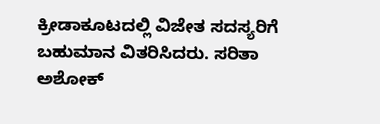ಕ್ರೀಡಾಕೂಟದಲ್ಲಿ ವಿಜೇತ ಸದಸ್ಯರಿಗೆ ಬಹುಮಾನ ವಿತರಿಸಿದರು. ಸರಿತಾ ಅಶೋಕ್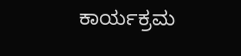ಕಾರ್ಯಕ್ರಮ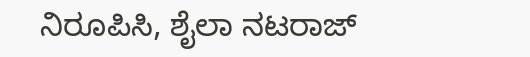ನಿರೂಪಿಸಿ, ಶೈಲಾ ನಟರಾಜ್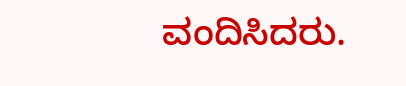ವಂದಿಸಿದರು.